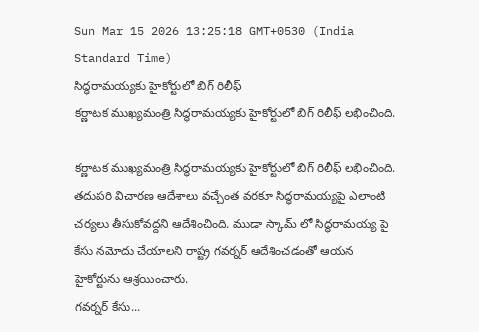Sun Mar 15 2026 13:25:18 GMT+0530 (India Standard Time)
సిద్ధరామయ్యకు హైకోర్టులో బిగ్ రిలీఫ్
కర్ణాటక ముఖ్యమంత్రి సిద్ధరామయ్యకు హైకోర్టులో బిగ్ రిలీఫ్ లభించింది.

కర్ణాటక ముఖ్యమంత్రి సిద్ధరామయ్యకు హైకోర్టులో బిగ్ రిలీఫ్ లభించింది. తదుపరి విచారణ ఆదేశాలు వచ్చేంత వరకూ సిద్ధరామయ్యపై ఎలాంటి చర్యలు తీసుకోవద్దని ఆదేశించింది. ముడా స్కామ్ లో సిద్ధరామయ్య పై కేసు నమోదు చేయాలని రాష్ట్ర గవర్నర్ ఆదేశించడంతో ఆయన హైకోర్టును ఆశ్రయించారు.
గవర్నర్ కేసు...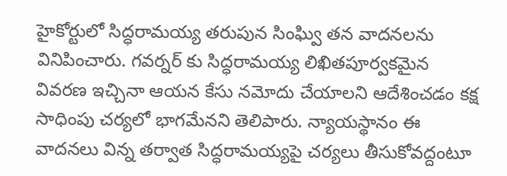హైకోర్టులో సిద్ధరామయ్య తరుపున సింఘ్వి తన వాదనలను వినిపించారు. గవర్నర్ కు సిద్ధరామయ్య లిఖితపూర్వకమైన వివరణ ఇచ్చినా ఆయన కేసు నమోదు చేయాలని ఆదేశించడం కక్ష సాధింపు చర్యలో భాగమేనని తెలిపారు. న్యాయస్థానం ఈ వాదనలు విన్న తర్వాత సిద్ధరామయ్యపై చర్యలు తీసుకోవద్దంటూ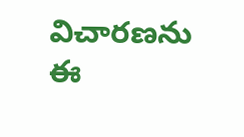విచారణను ఈ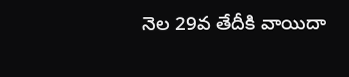నెల 29వ తేదీకి వాయిదా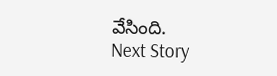వేసింది.
Next Story